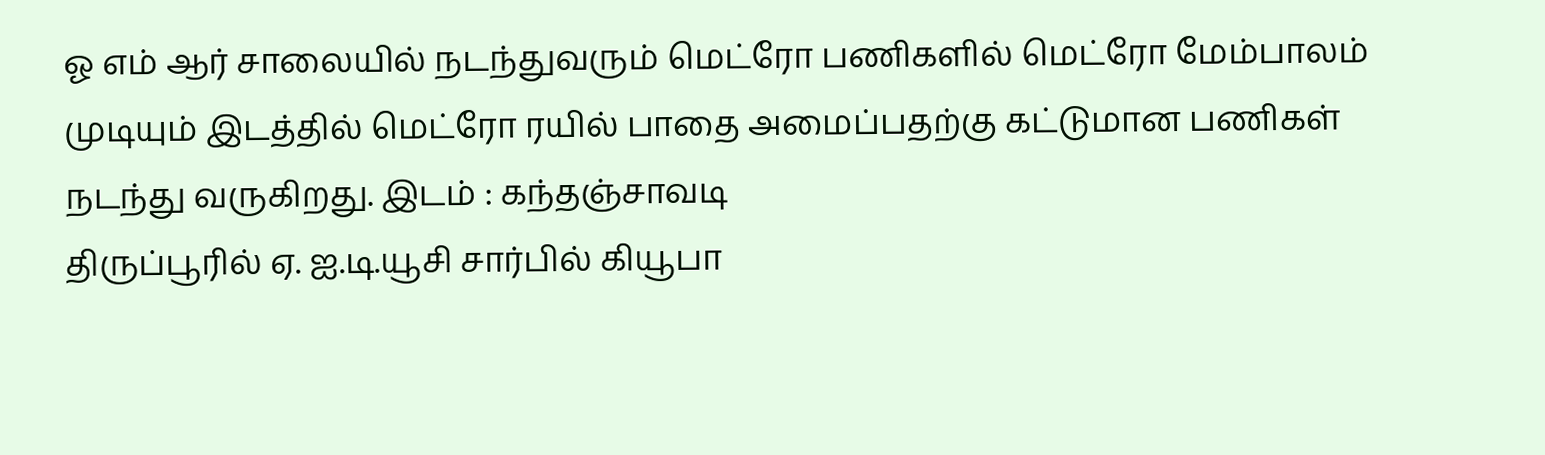ஓ எம் ஆர் சாலையில் நடந்துவரும் மெட்ரோ பணிகளில் மெட்ரோ மேம்பாலம் முடியும் இடத்தில் மெட்ரோ ரயில் பாதை அமைப்பதற்கு கட்டுமான பணிகள் நடந்து வருகிறது. இடம் : கந்தஞ்சாவடி
திருப்பூரில் ஏ. ஐ.டி.யூசி சார்பில் கியூபா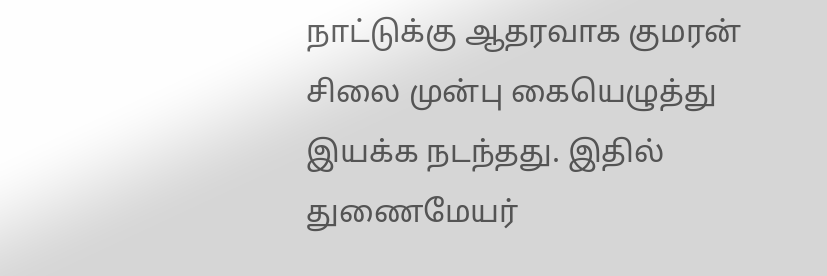நாட்டுக்கு ஆதரவாக குமரன் சிலை முன்பு கையெழுத்து இயக்க நடந்தது. இதில் துணைமேயர்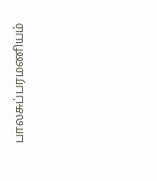பாலசுப்பரமணியம்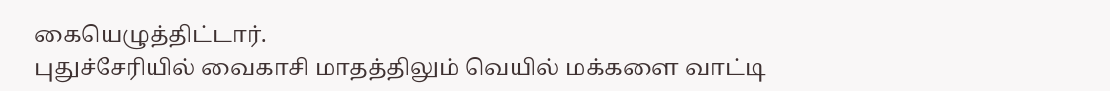கையெழுத்திட்டார்.
புதுச்சேரியில் வைகாசி மாதத்திலும் வெயில் மக்களை வாட்டி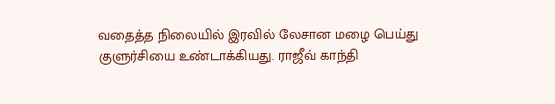வதைத்த நிலையில் இரவில் லேசான மழை பெய்து குளுர்சியை உண்டாக்கியது. ராஜீவ் காந்தி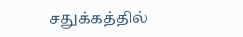சதுக்கத்தில்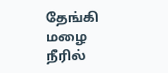தேங்கி மழை நீரில்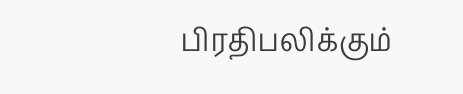பிரதிபலிக்கும்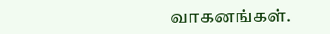வாகனங்கள்.